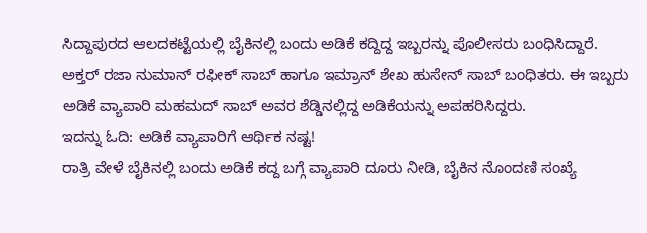ಸಿದ್ದಾಪುರದ ಆಲದಕಟ್ಟೆಯಲ್ಲಿ ಬೈಕಿನಲ್ಲಿ ಬಂದು ಅಡಿಕೆ ಕದ್ದಿದ್ದ ಇಬ್ಬರನ್ನು ಪೊಲೀಸರು ಬಂಧಿಸಿದ್ದಾರೆ.
ಅಕ್ತರ್ ರಜಾ ನುಮಾನ್ ರಫೀಕ್ ಸಾಬ್ ಹಾಗೂ ಇಮ್ರಾನ್ ಶೇಖ ಹುಸೇನ್ ಸಾಬ್ ಬಂಧಿತರು. ಈ ಇಬ್ಬರು ಅಡಿಕೆ ವ್ಯಾಪಾರಿ ಮಹಮದ್ ಸಾಬ್ ಅವರ ಶೆಡ್ಡಿನಲ್ಲಿದ್ದ ಅಡಿಕೆಯನ್ನು ಅಪಹರಿಸಿದ್ದರು.
ಇದನ್ನು ಓದಿ: ಅಡಿಕೆ ವ್ಯಾಪಾರಿಗೆ ಆರ್ಥಿಕ ನಷ್ಟ!
ರಾತ್ರಿ ವೇಳೆ ಬೈಕಿನಲ್ಲಿ ಬಂದು ಅಡಿಕೆ ಕದ್ದ ಬಗ್ಗೆ ವ್ಯಾಪಾರಿ ದೂರು ನೀಡಿ, ಬೈಕಿನ ನೊಂದಣಿ ಸಂಖ್ಯೆ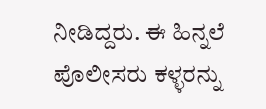ನೀಡಿದ್ದರು. ಈ ಹಿನ್ನಲೆ ಪೊಲೀಸರು ಕಳ್ಳರನ್ನು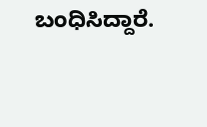ಬಂಧಿಸಿದ್ದಾರೆ.